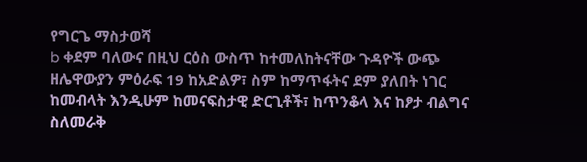የግርጌ ማስታወሻ
b ቀደም ባለውና በዚህ ርዕስ ውስጥ ከተመለከትናቸው ጉዳዮች ውጭ ዘሌዋውያን ምዕራፍ 19 ከአድልዎ፣ ስም ከማጥፋትና ደም ያለበት ነገር ከመብላት እንዲሁም ከመናፍስታዊ ድርጊቶች፣ ከጥንቆላ እና ከፆታ ብልግና ስለመራቅ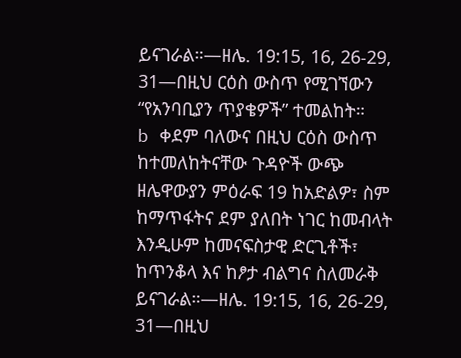ይናገራል።—ዘሌ. 19:15, 16, 26-29, 31—በዚህ ርዕስ ውስጥ የሚገኘውን “የአንባቢያን ጥያቄዎች” ተመልከት።
b ቀደም ባለውና በዚህ ርዕስ ውስጥ ከተመለከትናቸው ጉዳዮች ውጭ ዘሌዋውያን ምዕራፍ 19 ከአድልዎ፣ ስም ከማጥፋትና ደም ያለበት ነገር ከመብላት እንዲሁም ከመናፍስታዊ ድርጊቶች፣ ከጥንቆላ እና ከፆታ ብልግና ስለመራቅ ይናገራል።—ዘሌ. 19:15, 16, 26-29, 31—በዚህ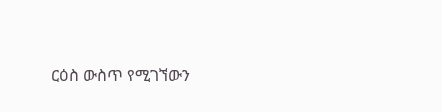ርዕስ ውስጥ የሚገኘውን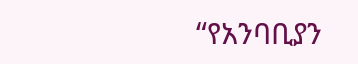“የአንባቢያን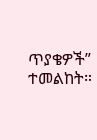ጥያቄዎች” ተመልከት።